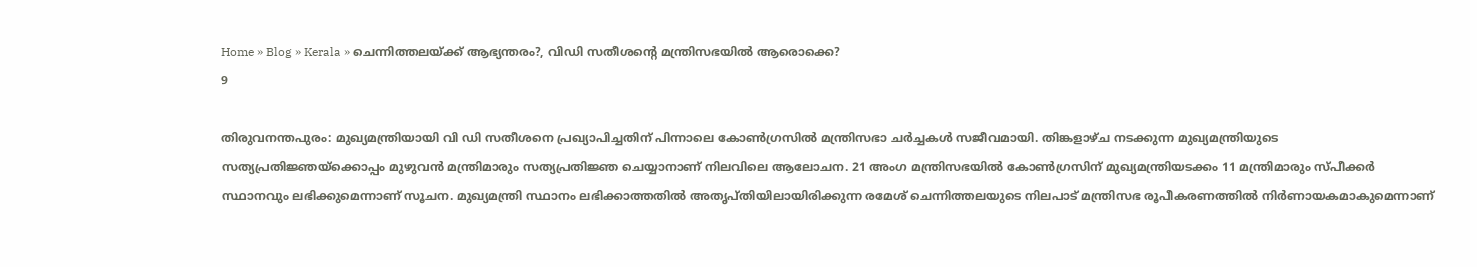Home » Blog » Kerala » ചെന്നിത്തലയ്ക്ക് ആഭ്യന്തരം?, വിഡി സതീശന്‍റെ മന്ത്രിസഭയില്‍ ആരൊക്കെ?
9

തിരുവനന്തപുരം: മുഖ്യമന്ത്രിയായി വി ഡി സതീശനെ പ്രഖ്യാപിച്ചതിന് പിന്നാലെ കോണ്‍ഗ്രസില്‍ മന്ത്രിസഭാ ചര്‍ച്ചകള്‍ സജീവമായി. തിങ്കളാഴ്ച നടക്കുന്ന മുഖ്യമന്ത്രിയുടെ സത്യപ്രതിജ്ഞയ്ക്കൊപ്പം മുഴുവന്‍ മന്ത്രിമാരും സത്യപ്രതിജ്ഞ ചെയ്യാനാണ് നിലവിലെ ആലോചന. 21 അംഗ മന്ത്രിസഭയില്‍ കോണ്‍ഗ്രസിന് മുഖ്യമന്ത്രിയടക്കം 11 മന്ത്രിമാരും സ്പീക്കര്‍ സ്ഥാനവും ലഭിക്കുമെന്നാണ് സൂചന. മുഖ്യമന്ത്രി സ്ഥാനം ലഭിക്കാത്തതില്‍ അതൃപ്തിയിലായിരിക്കുന്ന രമേശ് ചെന്നിത്തലയുടെ നിലപാട് മന്ത്രിസഭ രൂപീകരണത്തില്‍ നിര്‍ണായകമാകുമെന്നാണ്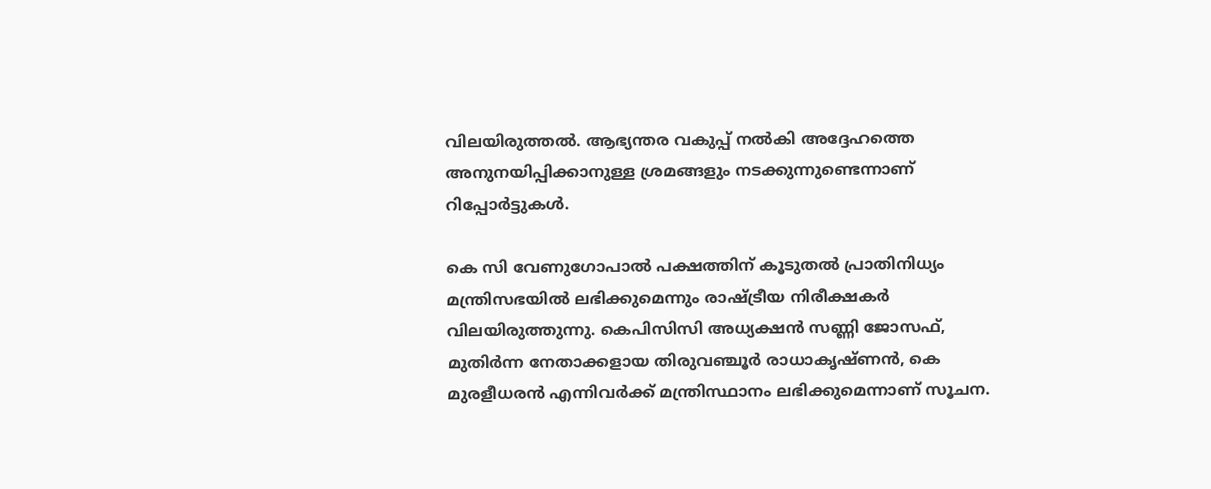വിലയിരുത്തല്‍. ആഭ്യന്തര വകുപ്പ് നല്‍കി അദ്ദേഹത്തെ അനുനയിപ്പിക്കാനുള്ള ശ്രമങ്ങളും നടക്കുന്നുണ്ടെന്നാണ് റിപ്പോര്‍ട്ടുകള്‍.

കെ സി വേണുഗോപാല്‍ പക്ഷത്തിന് കൂടുതല്‍ പ്രാതിനിധ്യം മന്ത്രിസഭയില്‍ ലഭിക്കുമെന്നും രാഷ്ട്രീയ നിരീക്ഷകര്‍ വിലയിരുത്തുന്നു. കെപിസിസി അധ്യക്ഷന്‍ സണ്ണി ജോസഫ്, മുതിര്‍ന്ന നേതാക്കളായ തിരുവഞ്ചൂര്‍ രാധാകൃഷ്ണന്‍, കെ മുരളീധരന്‍ എന്നിവര്‍ക്ക് മന്ത്രിസ്ഥാനം ലഭിക്കുമെന്നാണ് സൂചന.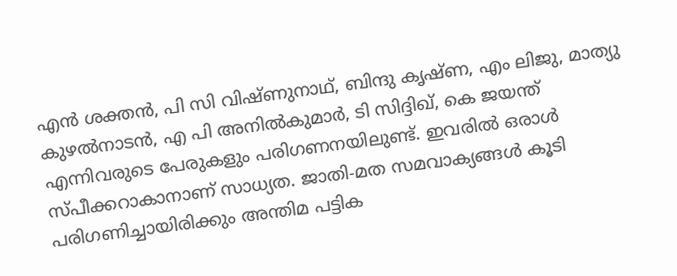എന്‍ ശക്തന്‍, പി സി വിഷ്ണുനാഥ്, ബിന്ദു കൃഷ്ണ, എം ലിജു, മാത്യു കുഴല്‍നാടന്‍, എ പി അനില്‍കുമാര്‍, ടി സിദ്ദിഖ്, കെ ജയന്ത് എന്നിവരുടെ പേരുകളും പരിഗണനയിലുണ്ട്. ഇവരില്‍ ഒരാള്‍ സ്പീക്കറാകാനാണ് സാധ്യത. ജാതി-മത സമവാക്യങ്ങള്‍ കൂടി പരിഗണിച്ചായിരിക്കും അന്തിമ പട്ടിക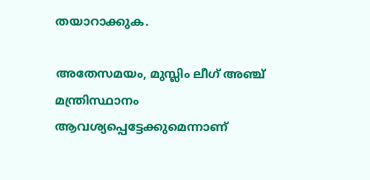തയാറാക്കുക.

അതേസമയം, മുസ്ലിം ലീഗ് അഞ്ച് മന്ത്രിസ്ഥാനം ആവശ്യപ്പെട്ടേക്കുമെന്നാണ്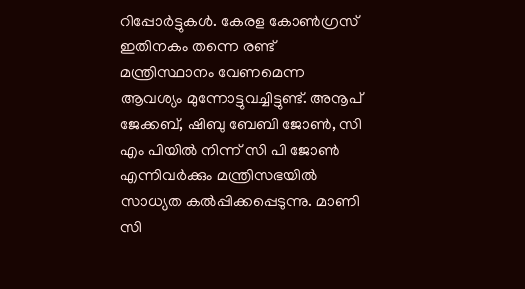റിപ്പോര്‍ട്ടുകള്‍. കേരള കോണ്‍ഗ്രസ് ഇതിനകം തന്നെ രണ്ട് മന്ത്രിസ്ഥാനം വേണമെന്ന ആവശ്യം മുന്നോട്ടുവച്ചിട്ടുണ്ട്. അനൂപ് ജേക്കബ്, ഷിബു ബേബി ജോണ്‍, സി എം പിയില്‍ നിന്ന് സി പി ജോണ്‍ എന്നിവര്‍ക്കും മന്ത്രിസഭയില്‍ സാധ്യത കല്‍പ്പിക്കപ്പെടുന്നു. മാണി സി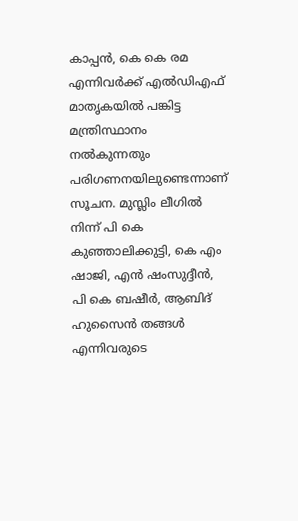കാപ്പന്‍, കെ കെ രമ എന്നിവര്‍ക്ക് എല്‍ഡിഎഫ് മാതൃകയില്‍ പങ്കിട്ട മന്ത്രിസ്ഥാനം നല്‍കുന്നതും പരിഗണനയിലുണ്ടെന്നാണ് സൂചന. മുസ്ലിം ലീഗില്‍ നിന്ന് പി കെ കുഞ്ഞാലിക്കുട്ടി, കെ എം ഷാജി, എന്‍ ഷംസുദ്ദീന്‍, പി കെ ബഷീര്‍, ആബിദ് ഹുസൈന്‍ തങ്ങള്‍ എന്നിവരുടെ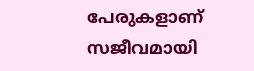പേരുകളാണ് സജീവമായി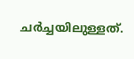ചര്‍ച്ചയിലുള്ളത്.